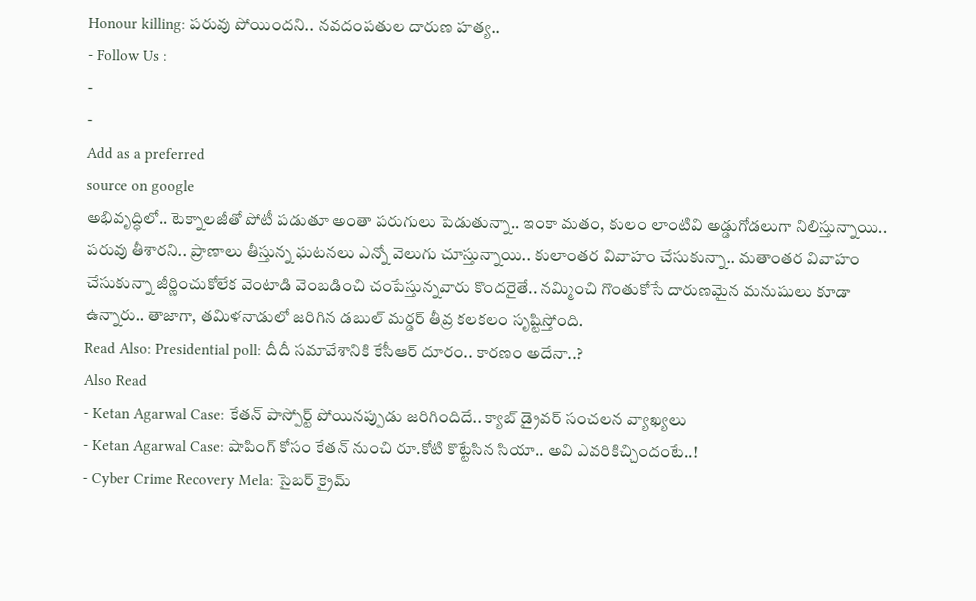Honour killing: పరువు పోయిందని.. నవదంపతుల దారుణ హత్య..
- Follow Us :
-
-
Add as a preferred
source on google
అభివృద్ధిలో.. టెక్నాలజీతో పోటీ పడుతూ అంతా పరుగులు పెడుతున్నా.. ఇంకా మతం, కులం లాంటివి అడ్డుగోడలుగా నిలిస్తున్నాయి.. పరువు తీశారని.. ప్రాణాలు తీస్తున్న ఘటనలు ఎన్నో వెలుగు చూస్తున్నాయి.. కులాంతర వివాహం చేసుకున్నా.. మతాంతర వివాహం చేసుకున్నా జీర్ణించుకోలేక వెంటాడి వెంబడించి చంపేస్తున్నవారు కొందరైతే.. నమ్మించి గొంతుకోసే దారుణమైన మనుషులు కూడా ఉన్నారు.. తాజాగా, తమిళనాడులో జరిగిన డబుల్ మర్డర్ తీవ్ర కలకలం సృష్టిస్తోంది.
Read Also: Presidential poll: దీదీ సమావేశానికి కేసీఆర్ దూరం.. కారణం అదేనా..?
Also Read
- Ketan Agarwal Case: కేతన్ పాస్పోర్ట్ పోయినప్పుడు జరిగిందిదే.. క్యాబ్ డ్రైవర్ సంచలన వ్యాఖ్యలు
- Ketan Agarwal Case: షాపింగ్ కోసం కేతన్ నుంచి రూ.కోటి కొట్టేసిన సియా.. అవి ఎవరికిచ్చిందంటే..!
- Cyber Crime Recovery Mela: సైబర్ క్రైమ్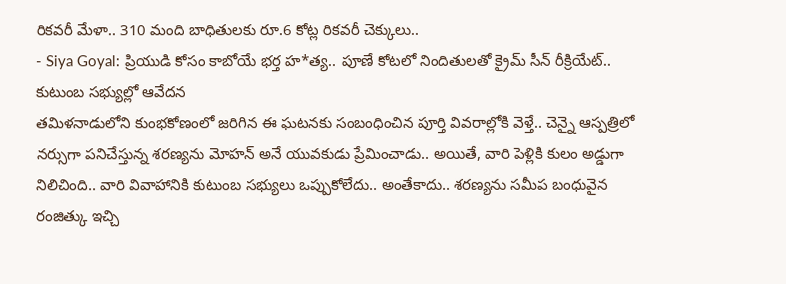రికవరీ మేళా.. 310 మంది బాధితులకు రూ.6 కోట్ల రికవరీ చెక్కులు..
- Siya Goyal: ప్రియుడి కోసం కాబోయే భర్త హ*త్య.. పూణే కోటలో నిందితులతో క్రైమ్ సీన్ రీక్రియేట్.. కుటుంబ సభ్యుల్లో ఆవేదన
తమిళనాడులోని కుంభకోణంలో జరిగిన ఈ ఘటనకు సంబంధించిన పూర్తి వివరాల్లోకి వెళ్తే.. చెన్నై ఆస్పత్రిలో నర్సుగా పనిచేస్తున్న శరణ్యను మోహన్ అనే యువకుడు ప్రేమించాడు.. అయితే, వారి పెళ్లికి కులం అడ్డుగా నిలిచింది.. వారి వివాహానికి కుటుంబ సభ్యులు ఒప్పుకోలేదు.. అంతేకాదు.. శరణ్యను సమీప బంధువైన రంజిత్కు ఇచ్చి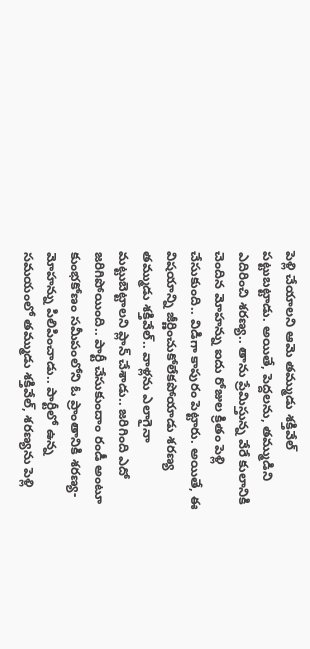పెళ్లి చేయాలని ఆమె తమ్ముడు శక్తివేల్ పట్టుబట్టాడు. అయితే, పెద్దలను, తమ్ముడిని ఎదిరించి శరణ్య.. తాను ప్రేమిస్తున్న వేరే కులానికి చెందిన మోహన్ను ఐదు రోజుల క్రితం పెళ్లి చేసుకుంది.. విడిగా కాపురం పెట్టారు. అయితే, ఈ విషయాన్ని జీర్ణించుకోలేకపోయాడు శరణ్య తమ్ముడు శక్తివేల్.. వాళ్లను ఎలాగైనా మట్టుబెట్టాలని ప్లాన్ చేశాడు.. జరిగింది ఎదో జరిగిపోయింది.. పార్టీ చేసుకుందాం రండీ అంటూ కుంభకోణం సమీపంలోని ఓ ప్రాంతానికి శరణ్య-మోహన్ను పిలిపించాడు.. పార్టీలో ఉన్న సమయంలో తమ్ముడు శక్తివేల్, శరణ్యను పెళ్లి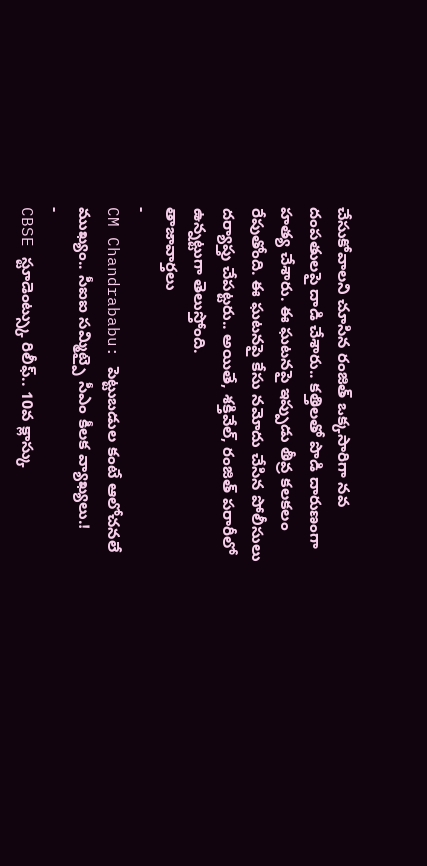చేసుకోవాలని చూసిన రంజిత్ ఒక్కసారిగా నవ దంపతులపై దాడి చేశారు.. కత్తిలతో పొడి దారుణంగా హత్య చేశారు. ఈ ఘటనపై ఇప్పుడు తీవ్ర కలకలం రేపుతోంది. ఈ ఘటనపై కేసు నమోదు చేసిన పోలీసులు దర్యాప్తు చేపట్టరు.. అయితే, శక్తివేల్, రంజిత్ పరారీలో ఉన్నట్టుగా తెలుస్తోంది.
తాజావార్తలు
-
CM Chandrababu: పెట్టుబడుల కంటే ఆలోచనలే ముఖ్యం.. సీఐఐ సమ్మిట్పై సీఎం కీలక వ్యాఖ్యలు.!
-
CBSE స్టూడెంట్స్కు రిలీఫ్.. 10వ క్లాస్కు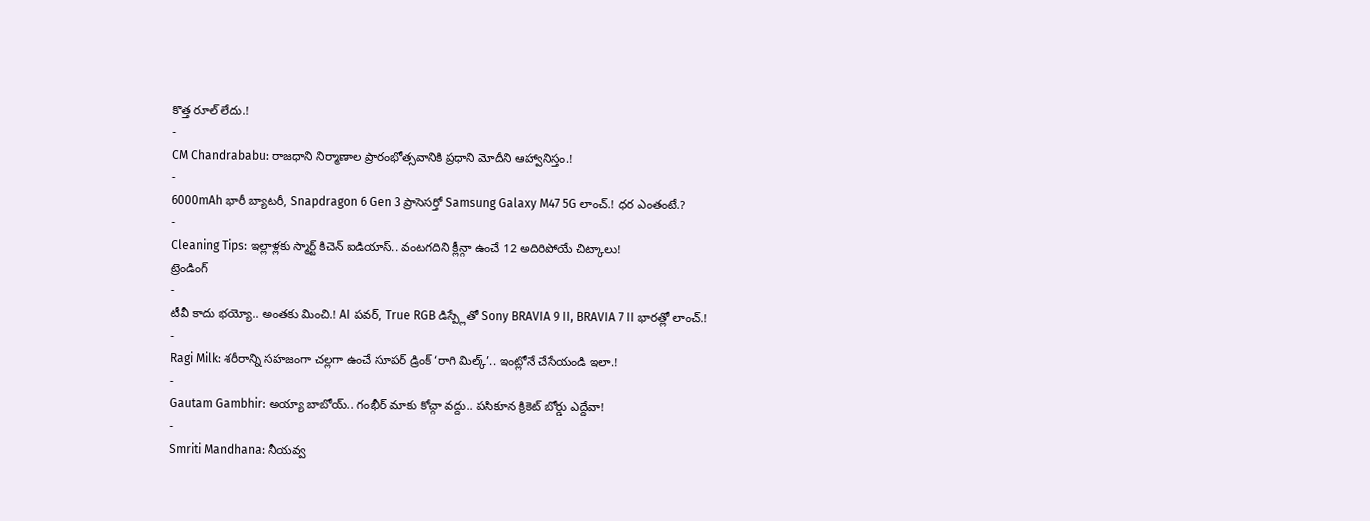కొత్త రూల్ లేదు.!
-
CM Chandrababu: రాజధాని నిర్మాణాల ప్రారంభోత్సవానికి ప్రధాని మోదీని ఆహ్వానిస్తం.!
-
6000mAh భారీ బ్యాటరీ, Snapdragon 6 Gen 3 ప్రాసెసర్తో Samsung Galaxy M47 5G లాంచ్.! ధర ఎంతంటే.?
-
Cleaning Tips: ఇల్లాళ్లకు స్మార్ట్ కిచెన్ ఐడియాస్.. వంటగదిని క్లీన్గా ఉంచే 12 అదిరిపోయే చిట్కాలు!
ట్రెండింగ్
-
టీవీ కాదు భయ్యో.. అంతకు మించి.! AI పవర్, True RGB డిస్ప్లేతో Sony BRAVIA 9 II, BRAVIA 7 II భారత్లో లాంచ్.!
-
Ragi Milk: శరీరాన్ని సహజంగా చల్లగా ఉంచే సూపర్ డ్రింక్ ‘రాగి మిల్క్’.. ఇంట్లోనే చేసేయండి ఇలా.!
-
Gautam Gambhir: అయ్యా బాబోయ్.. గంభీర్ మాకు కోచ్గా వద్దు.. పసికూన క్రికెట్ బోర్డు ఎద్దేవా!
-
Smriti Mandhana: నీయవ్వ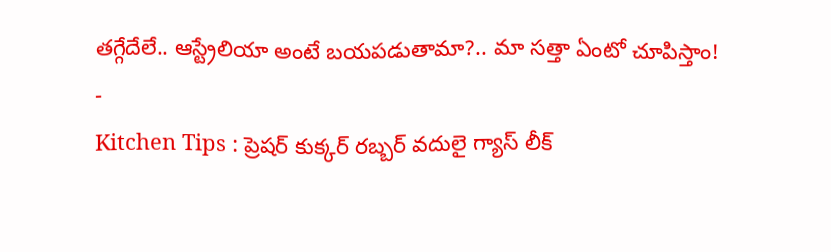తగ్గేదేలే.. ఆస్ట్రేలియా అంటే బయపడుతామా?.. మా సత్తా ఏంటో చూపిస్తాం!
-
Kitchen Tips : ప్రెషర్ కుక్కర్ రబ్బర్ వదులై గ్యాస్ లీక్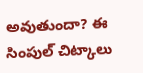అవుతుందా? ఈ సింపుల్ చిట్కాలు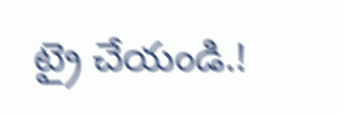ట్రై చేయండి.!